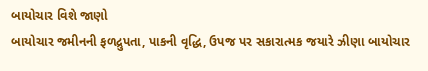બાયોચાર વિશે જાણો
બાયોચાર જમીનની ફળદ્રુપતા, પાકની વૃદ્ધિ, ઉપજ પર સકારાત્મક જયારે ઝીણા બાયોચાર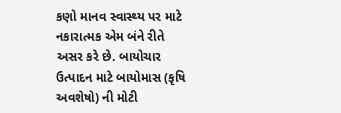કણો માનવ સ્વાસ્થ્ય પર માટે નકારાત્મક એમ બંને રીતે અસર કરે છે. બાયોચાર ઉત્પાદન માટે બાયોમાસ (કૃષિ અવશેષો) ની મોટી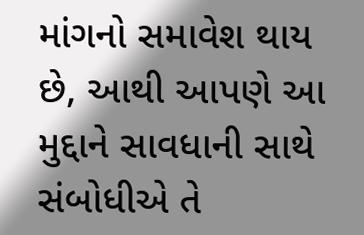માંગનો સમાવેશ થાય છે, આથી આપણે આ મુદ્દાને સાવધાની સાથે સંબોધીએ તે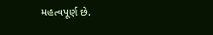મહત્વપૂર્ણ છે.